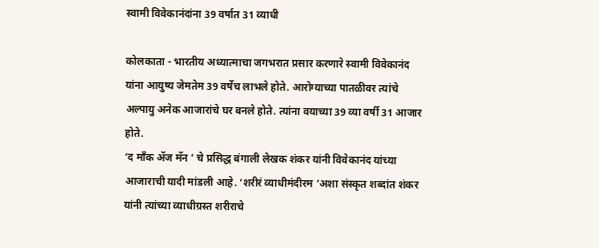स्वामी विवेकानंदांना 39 वर्षात 31 व्याधी

कोलकाता - भारतीय अध्यात्माचा जगभरात प्रसार करणारे स्वामी विवेकानंद यांना आयुष्य जेमतेम 39 वर्षेच लाभले होते. आरोग्याच्या पातळीवर त्यांचे अल्पायु अनेक आजारांचे घर बनले होते. त्यांना वयाच्या 39 व्या वर्षी 31 आजार होते.
‘द माँक ॲज मॅन ’ चे प्रसिद्ध बंगाली लेखक शंकर यांनी विवेकानंद यांच्या आजाराची यादी मांडली आहे. ‘शरीरं व्याधीमंदीरम ’अशा संस्कृत शब्दांत शंकर यांनी त्यांच्या व्याधीग्रस्त शरीराचे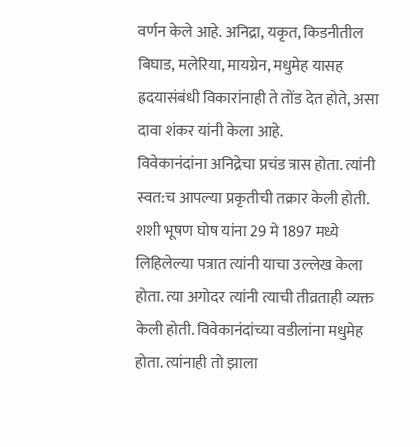वर्णन केले आहे. अनिद्रा, यकृत, किडनीतील बिघाड, मलेरिया, मायग्रेन, मधुमेह यासह ह्रदयासंबंधी विकारांनाही ते तोंड देत होते, असा दावा शंकर यांनी केला आहे.
विवेकानंदांना अनिद्रेचा प्रचंड त्रास होता. त्यांनी स्वत:च आपल्या प्रकृतीची तक्रार केली होती. शशी भूषण घोष यांना 29 मे 1897 मध्ये लिहिलेल्या पत्रात त्यांनी याचा उल्लेख केला होता. त्या अगोदर त्यांनी त्याची तीव्रताही व्यक्त केली होती. विवेकानंदांच्या वडीलांना मधुमेह होता. त्यांनाही तो झाला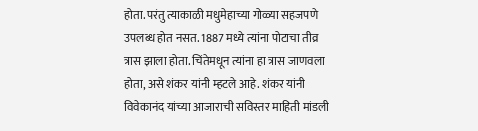होता. परंतु त्याकाळी मधुमेहाच्या गोळ्या सहजपणे उपलब्ध होत नसत. 1887 मध्ये त्यांना पोटाचा तीव्र त्रास झाला होता. चिंतेमधून त्यांना हा त्रास जाणवला होता, असे शंकर यांनी म्हटले आहे. शंकर यांनी विवेकानंद यांच्या आजाराची सविस्तर माहिती मांडली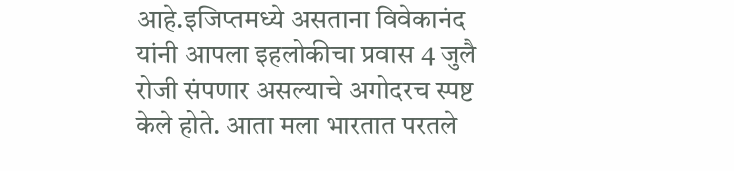आहे.इजिप्तमध्ये असताना विवेकानंद यांनी आपला इहलोकीचा प्रवास 4 जुलै रोजी संपणार असल्याचे अगोदरच स्पष्ट केले होते. आता मला भारतात परतले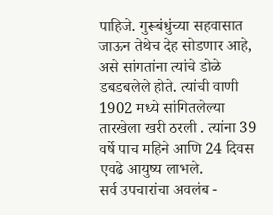पाहिजे. गुरूबंधुंच्या सहवासात जाऊन तेथेच देह सोडणार आहे, असे सांगतांना त्यांचे डोळे डबडबलेले होते. त्यांची वाणी 1902 मध्ये सांगितलेल्या तारखेला खरी ठरली . त्यांना 39 वर्षे पाच महिने आणि 24 दिवस एवढे आयुष्य लाभले.
सर्व उपचारांचा अवलंब -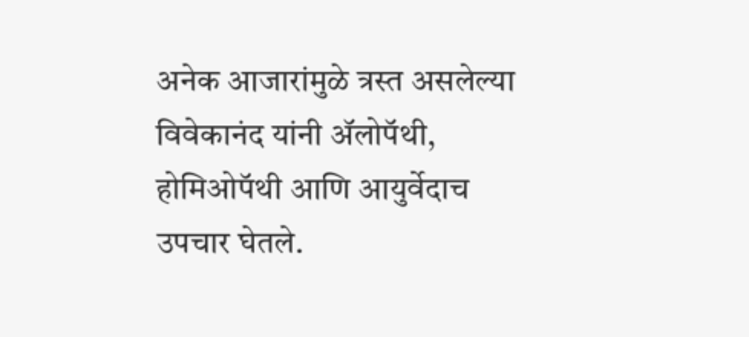अनेक आजारांमुळे त्रस्त असलेल्या विवेकानंद यांनी ॲलोपॅथी, होमिओपॅथी आणि आयुर्वेदाच उपचार घेतले.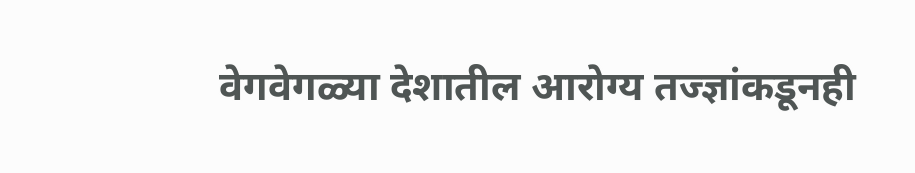वेगवेगळ्या देशातील आरोग्य तज्ज्ञांकडूनही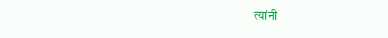त्यांनी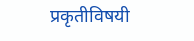प्रकृतीविषयी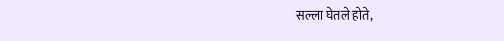सल्ला घेतले होते,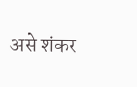असे शंकर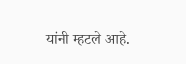यांनी म्हटले आहे.